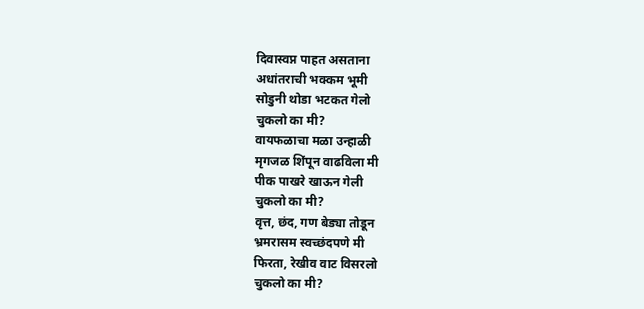दिवास्वप्न पाहत असताना
अधांतराची भक्कम भूमी
सोडुनी थोडा भटकत गेलो
चुकलो का मी?
वायफळाचा मळा उन्हाळी
मृगजळ शिंपून वाढविला मी
पीक पाखरे खाऊन गेली
चुकलो का मी?
वृत्त, छंद, गण बेड्या तोडून
भ्रमरासम स्वच्छंदपणे मी
फिरता, रेखीव वाट विसरलो
चुकलो का मी?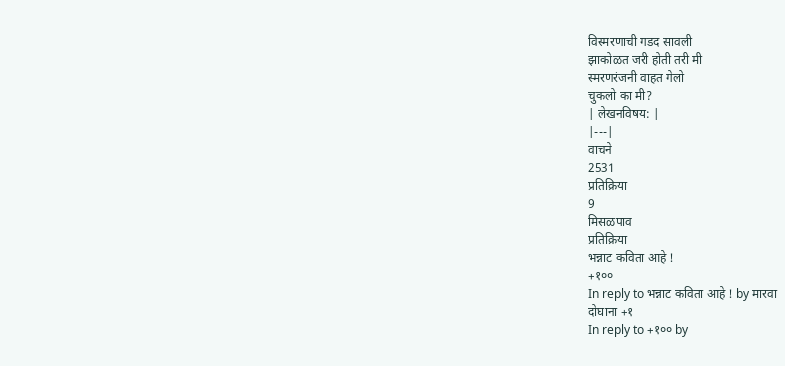विस्मरणाची गडद सावली
झाकोळत जरी होती तरी मी
स्मरणरंजनी वाहत गेलो
चुकलो का मी?
| लेखनविषय: |
|---|
वाचने
2531
प्रतिक्रिया
9
मिसळपाव
प्रतिक्रिया
भन्नाट कविता आहे !
+१००
In reply to भन्नाट कविता आहे ! by मारवा
दोघाना +१
In reply to +१०० by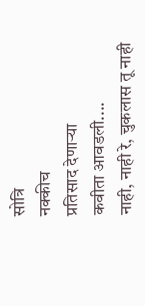सोत्रि
नक्कीच
प्रतिसाद देणाऱ्या
कवीता आवडली....
नाही, नाही रे, चुकलास तू नाही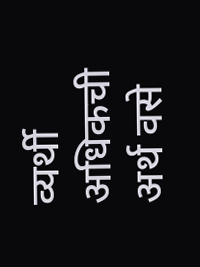व्यर्थी अधिकची अर्थ वसे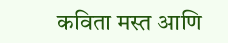कविता मस्त आणि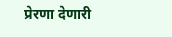प्रेरणा देणारी